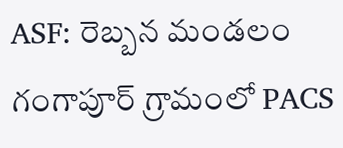ASF: రెబ్బన మండలం గంగాపూర్ గ్రామంలో PACS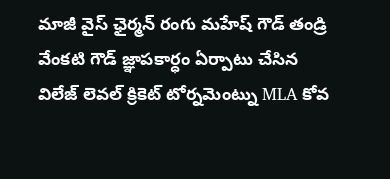మాజీ వైస్ ఛైర్మన్ రంగు మహేష్ గౌడ్ తండ్రి వేంకటి గౌడ్ జ్ఞాపకార్ధం ఏర్పాటు చేసిన విలేజ్ లెవల్ క్రికెట్ టోర్నమెంట్ను MLA కోవ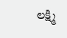లక్ష్మి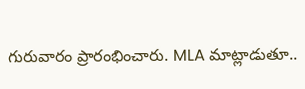గురువారం ప్రారంభించారు. MLA మాట్లాడుతూ..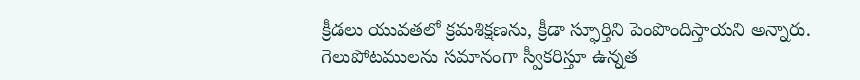క్రీడలు యువతలో క్రమశిక్షణను, క్రీడా స్ఫూర్తిని పెంపొందిస్తాయని అన్నారు. గెలుపోటములను సమానంగా స్వీకరిస్తూ ఉన్నత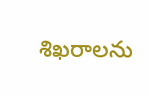శిఖరాలను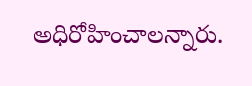అధిరోహించాలన్నారు.